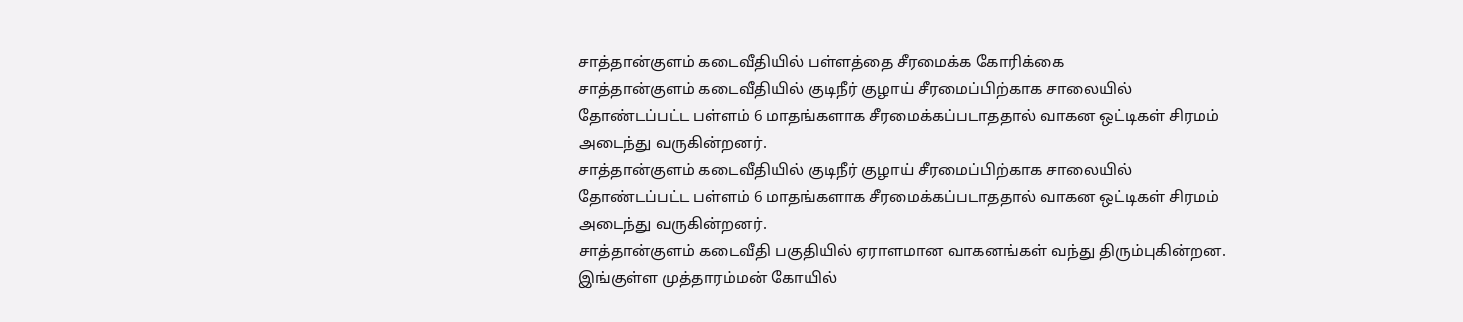சாத்தான்குளம் கடைவீதியில் பள்ளத்தை சீரமைக்க கோரிக்கை
சாத்தான்குளம் கடைவீதியில் குடிநீர் குழாய் சீரமைப்பிற்காக சாலையில் தோண்டப்பட்ட பள்ளம் 6 மாதங்களாக சீரமைக்கப்படாததால் வாகன ஒட்டிகள் சிரமம் அடைந்து வருகின்றனர்.
சாத்தான்குளம் கடைவீதியில் குடிநீர் குழாய் சீரமைப்பிற்காக சாலையில் தோண்டப்பட்ட பள்ளம் 6 மாதங்களாக சீரமைக்கப்படாததால் வாகன ஒட்டிகள் சிரமம் அடைந்து வருகின்றனர்.
சாத்தான்குளம் கடைவீதி பகுதியில் ஏராளமான வாகனங்கள் வந்து திரும்புகின்றன. இங்குள்ள முத்தாரம்மன் கோயில்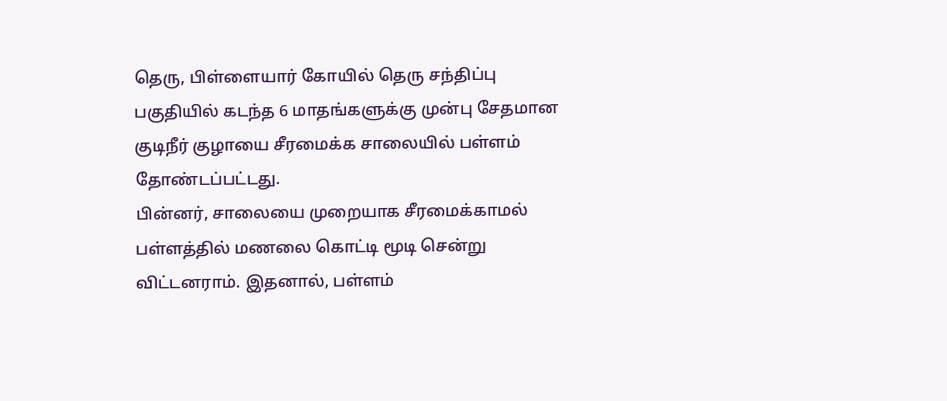தெரு, பிள்ளையார் கோயில் தெரு சந்திப்பு பகுதியில் கடந்த 6 மாதங்களுக்கு முன்பு சேதமான குடிநீர் குழாயை சீரமைக்க சாலையில் பள்ளம் தோண்டப்பட்டது.
பின்னர், சாலையை முறையாக சீரமைக்காமல் பள்ளத்தில் மணலை கொட்டி மூடி சென்று விட்டனராம். இதனால், பள்ளம்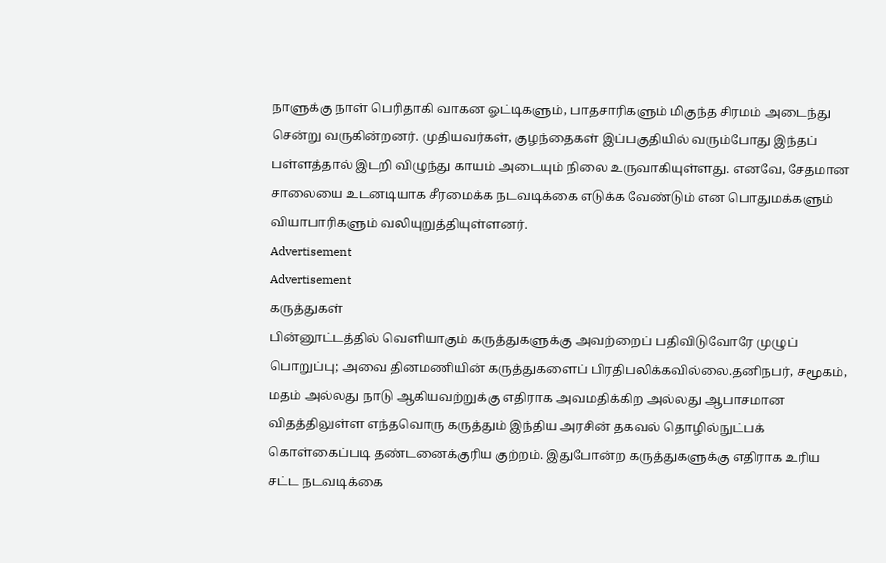நாளுக்கு நாள் பெரிதாகி வாகன ஓட்டிகளும், பாதசாரிகளும் மிகுந்த சிரமம் அடைந்து சென்று வருகின்றனர். முதியவர்கள், குழந்தைகள் இப்பகுதியில் வரும்போது இந்தப் பள்ளத்தால் இடறி விழுந்து காயம் அடையும் நிலை உருவாகியுள்ளது. எனவே, சேதமான சாலையை உடனடியாக சீரமைக்க நடவடிக்கை எடுக்க வேண்டும் என பொதுமக்களும் வியாபாரிகளும் வலியுறுத்தியுள்ளனர்.
Advertisement
Advertisement
கருத்துகள்
பின்னூட்டத்தில் வெளியாகும் கருத்துகளுக்கு அவற்றைப் பதிவிடுவோரே முழுப் பொறுப்பு; அவை தினமணியின் கருத்துகளைப் பிரதிபலிக்கவில்லை.தனிநபர், சமூகம், மதம் அல்லது நாடு ஆகியவற்றுக்கு எதிராக அவமதிக்கிற அல்லது ஆபாசமான விதத்திலுள்ள எந்தவொரு கருத்தும் இந்திய அரசின் தகவல் தொழில்நுட்பக் கொள்கைப்படி தண்டனைக்குரிய குற்றம். இதுபோன்ற கருத்துகளுக்கு எதிராக உரிய சட்ட நடவடிக்கை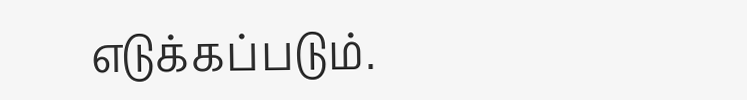எடுக்கப்படும்.